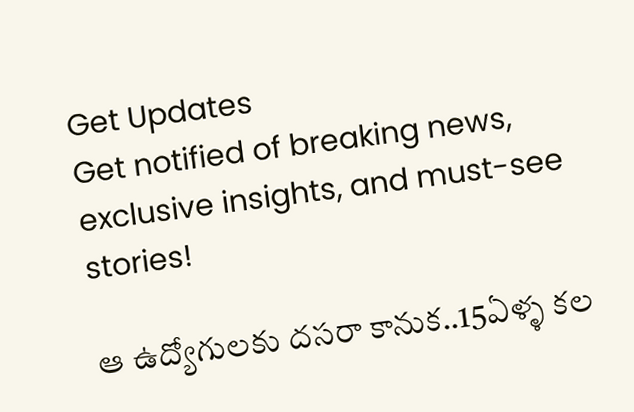Get Updates
Get notified of breaking news, exclusive insights, and must-see stories!

ఆ ఉద్యోగులకు దసరా కానుక..15ఏళ్ళ కల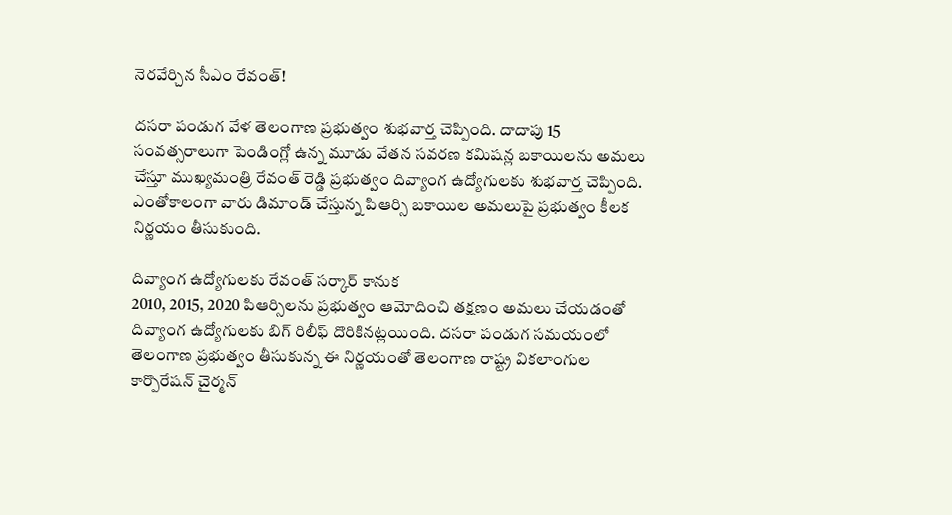నెరవేర్చిన సీఎం రేవంత్!

దసరా పండుగ వేళ తెలంగాణ ప్రభుత్వం శుభవార్త చెప్పింది. దాదాపు 15 సంవత్సరాలుగా పెండింగ్లో ఉన్న మూడు వేతన సవరణ కమిషన్ల బకాయిలను అమలు చేస్తూ ముఖ్యమంత్రి రేవంత్ రెడ్డి ప్రభుత్వం దివ్యాంగ ఉద్యోగులకు శుభవార్త చెప్పింది. ఎంతోకాలంగా వారు డిమాండ్ చేస్తున్న పిఆర్సి బకాయిల అమలుపై ప్రభుత్వం కీలక నిర్ణయం తీసుకుంది.

దివ్యాంగ ఉద్యోగులకు రేవంత్ సర్కార్ కానుక
2010, 2015, 2020 పిఆర్సిలను ప్రభుత్వం ఆమోదించి తక్షణం అమలు చేయడంతో దివ్యాంగ ఉద్యోగులకు బిగ్ రిలీఫ్ దొరికినట్లయింది. దసరా పండుగ సమయంలో తెలంగాణ ప్రభుత్వం తీసుకున్న ఈ నిర్ణయంతో తెలంగాణ రాష్ట్ర వికలాంగుల కార్పొరేషన్ చైర్మన్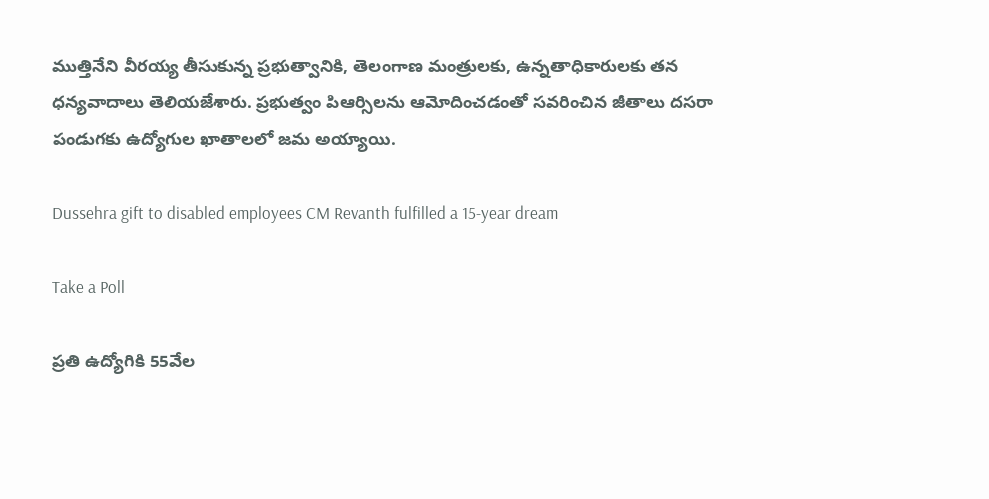ముత్తినేని వీరయ్య తీసుకున్న ప్రభుత్వానికి, తెలంగాణ మంత్రులకు, ఉన్నతాధికారులకు తన ధన్యవాదాలు తెలియజేశారు. ప్రభుత్వం పిఆర్సిలను ఆమోదించడంతో సవరించిన జీతాలు దసరా పండుగకు ఉద్యోగుల ఖాతాలలో జమ అయ్యాయి.

Dussehra gift to disabled employees CM Revanth fulfilled a 15-year dream

Take a Poll

ప్రతి ఉద్యోగికి 55వేల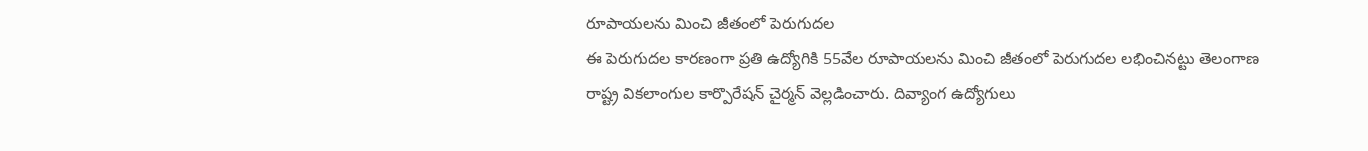రూపాయలను మించి జీతంలో పెరుగుదల
ఈ పెరుగుదల కారణంగా ప్రతి ఉద్యోగికి 55వేల రూపాయలను మించి జీతంలో పెరుగుదల లభించినట్టు తెలంగాణ రాష్ట్ర వికలాంగుల కార్పొరేషన్ చైర్మన్ వెల్లడించారు. దివ్యాంగ ఉద్యోగులు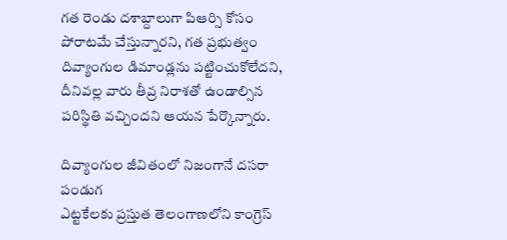గత రెండు దశాబ్దాలుగా పిఆర్సి కోసం పోరాటమే చేస్తున్నారని, గత ప్రభుత్వం దివ్యాంగుల డిమాండ్లను పట్టించుకోలేదని, దీనివల్ల వారు తీవ్ర నిరాశతో ఉండాల్సిన పరిస్థితి వచ్చిందని ఆయన పేర్కొన్నారు.

దివ్యాంగుల జీవితంలో నిజంగానే దసరా పండుగ
ఎట్టకేలకు ప్రస్తుత తెలంగాణలోని కాంగ్రెస్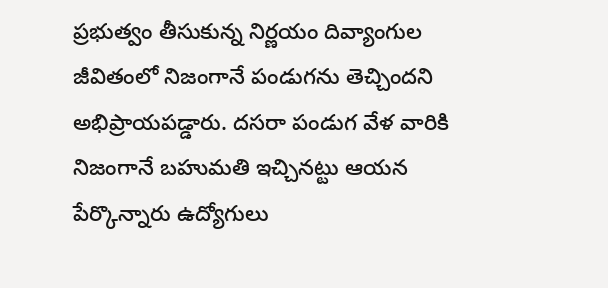ప్రభుత్వం తీసుకున్న నిర్ణయం దివ్యాంగుల జీవితంలో నిజంగానే పండుగను తెచ్చిందని అభిప్రాయపడ్డారు. దసరా పండుగ వేళ వారికి నిజంగానే బహుమతి ఇచ్చినట్టు ఆయన పేర్కొన్నారు ఉద్యోగులు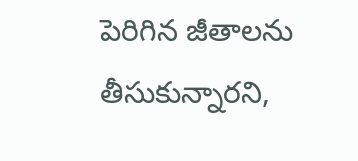పెరిగిన జీతాలను తీసుకున్నారని,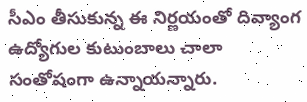సీఎం తీసుకున్న ఈ నిర్ణయంతో దివ్యాంగ ఉద్యోగుల కుటుంబాలు చాలా సంతోషంగా ఉన్నాయన్నారు.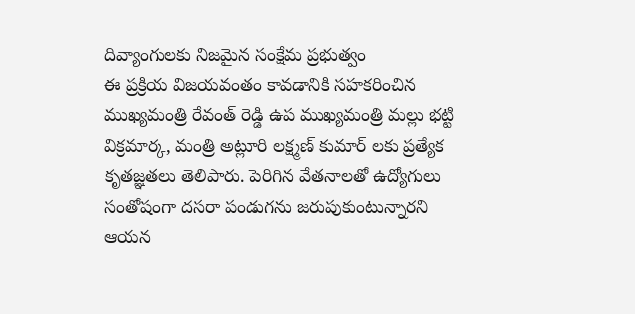దివ్యాంగులకు నిజమైన సంక్షేమ ప్రభుత్వం
ఈ ప్రక్రియ విజయవంతం కావడానికి సహకరించిన ముఖ్యమంత్రి రేవంత్ రెడ్డి ఉప ముఖ్యమంత్రి మల్లు భట్టి విక్రమార్క, మంత్రి అట్లూరి లక్ష్మణ్ కుమార్ లకు ప్రత్యేక కృతజ్ఞతలు తెలిపారు. పెరిగిన వేతనాలతో ఉద్యోగులు సంతోషంగా దసరా పండుగను జరుపుకుంటున్నారని ఆయన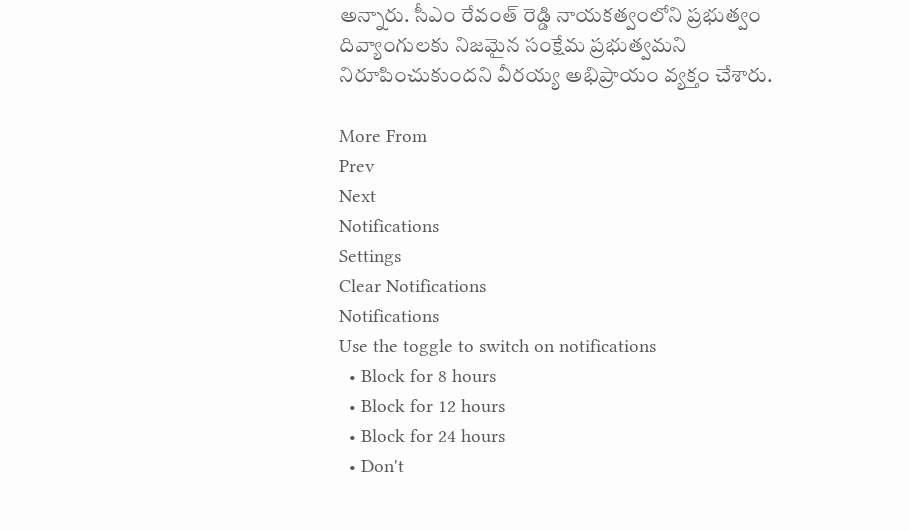అన్నారు. సీఎం రేవంత్ రెడ్డి నాయకత్వంలోని ప్రభుత్వం దివ్యాంగులకు నిజమైన సంక్షేమ ప్రభుత్వమని నిరూపించుకుందని వీరయ్య అభిప్రాయం వ్యక్తం చేశారు.

More From
Prev
Next
Notifications
Settings
Clear Notifications
Notifications
Use the toggle to switch on notifications
  • Block for 8 hours
  • Block for 12 hours
  • Block for 24 hours
  • Don't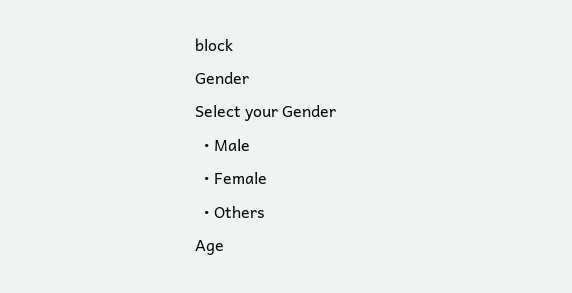block
Gender
Select your Gender
  • Male
  • Female
  • Others
Age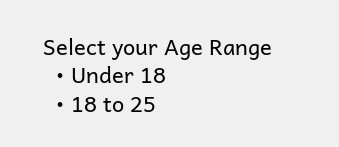Select your Age Range
  • Under 18
  • 18 to 25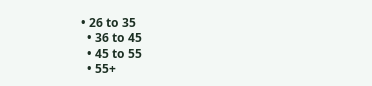• 26 to 35
  • 36 to 45
  • 45 to 55
  • 55+